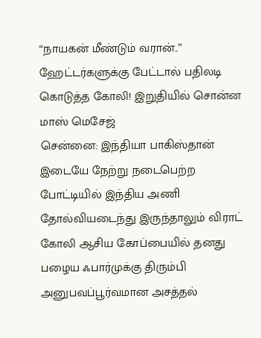“நாயகன் மீண்டும் வரான்..” ஹேட்டர்களுக்கு பேட்டால் பதிலடி கொடுத்த கோலி! இறுதியில் சொன்ன மாஸ் மெசேஜ்
சென்னை: இந்தியா பாகிஸ்தான் இடையே நேற்று நடைபெற்ற போட்டியில் இந்திய அணி தோல்வியடைந்து இருந்தாலும் விராட் கோலி ஆசிய கோப்பையில் தனது பழைய ஃபார்முக்கு திரும்பி அனுபவப்பூர்வமான அசத்தல்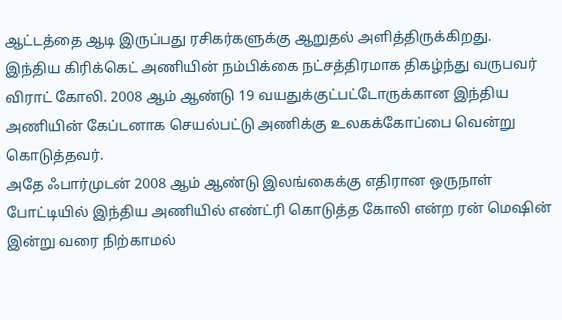ஆட்டத்தை ஆடி இருப்பது ரசிகர்களுக்கு ஆறுதல் அளித்திருக்கிறது.
இந்திய கிரிக்கெட் அணியின் நம்பிக்கை நட்சத்திரமாக திகழ்ந்து வருபவர் விராட் கோலி. 2008 ஆம் ஆண்டு 19 வயதுக்குட்பட்டோருக்கான இந்திய அணியின் கேப்டனாக செயல்பட்டு அணிக்கு உலகக்கோப்பை வென்று கொடுத்தவர்.
அதே ஃபார்முடன் 2008 ஆம் ஆண்டு இலங்கைக்கு எதிரான ஒருநாள் போட்டியில் இந்திய அணியில் எண்ட்ரி கொடுத்த கோலி என்ற ரன் மெஷின் இன்று வரை நிற்காமல்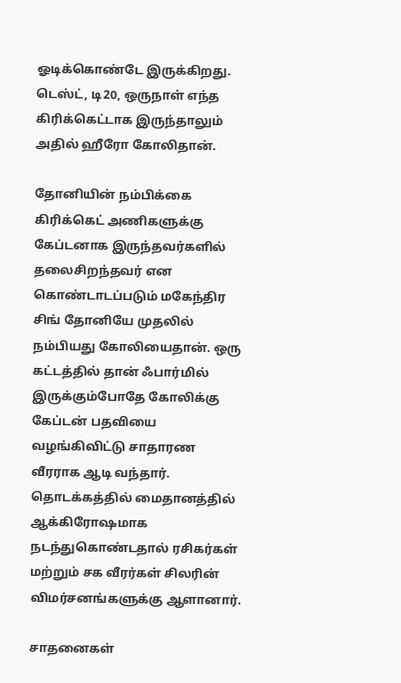ஓடிக்கொண்டே இருக்கிறது. டெஸ்ட், டி20, ஒருநாள் எந்த கிரிக்கெட்டாக இருந்தாலும் அதில் ஹீரோ கோலிதான்.

தோனியின் நம்பிக்கை
கிரிக்கெட் அணிகளுக்கு கேப்டனாக இருந்தவர்களில் தலைசிறந்தவர் என கொண்டாடப்படும் மகேந்திர சிங் தோனியே முதலில் நம்பியது கோலியைதான். ஒரு கட்டத்தில் தான் ஃபார்மில் இருக்கும்போதே கோலிக்கு கேப்டன் பதவியை வழங்கிவிட்டு சாதாரண வீரராக ஆடி வந்தார். தொடக்கத்தில் மைதானத்தில் ஆக்கிரோஷமாக நடந்துகொண்டதால் ரசிகர்கள் மற்றும் சக வீரர்கள் சிலரின் விமர்சனங்களுக்கு ஆளானார்.

சாதனைகள்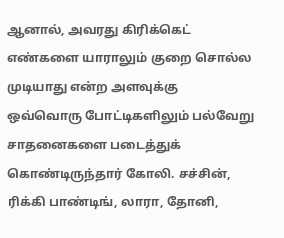ஆனால், அவரது கிரிக்கெட் எண்களை யாராலும் குறை சொல்ல முடியாது என்ற அளவுக்கு ஒவ்வொரு போட்டிகளிலும் பல்வேறு சாதனைகளை படைத்துக் கொண்டிருந்தார் கோலி. சச்சின், ரிக்கி பாண்டிங், லாரா, தோனி,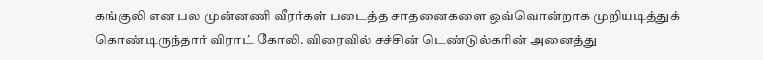கங்குலி என பல முன்னணி வீரர்கள் படைத்த சாதனைகளை ஒவ்வொன்றாக முறியடித்துக் கொண்டிருந்தார் விராட் கோலி. விரைவில் சச்சின் டெண்டுல்கரின் அனைத்து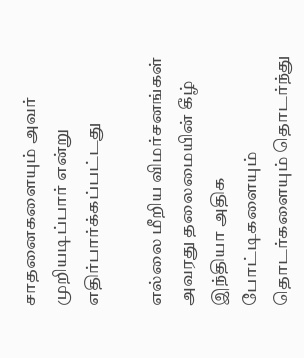சாதனைகளையும் அவர் முறியடிப்பார் என்று எதிர்பார்க்கப்பட்டது

எல்லை மீறிய விமர்சனங்கள்
அவரது தலைமையின் கீழ் இந்தியா அதிக போட்டிகளையும் தொடர்களையும் தொடர்ந்து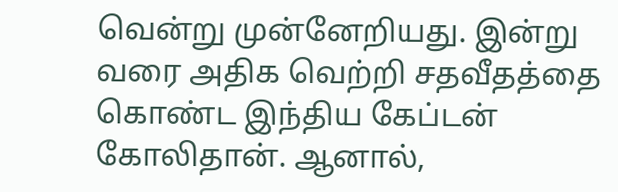வென்று முன்னேறியது. இன்று வரை அதிக வெற்றி சதவீதத்தை கொண்ட இந்திய கேப்டன் கோலிதான். ஆனால்,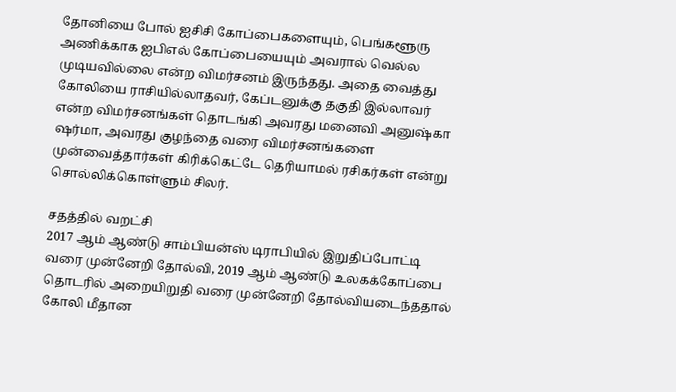தோனியை போல் ஐசிசி கோப்பைகளையும், பெங்களூரு அணிக்காக ஐபிஎல் கோப்பையையும் அவரால் வெல்ல முடியவில்லை என்ற விமர்சனம் இருந்தது. அதை வைத்து கோலியை ராசியில்லாதவர், கேப்டனுக்கு தகுதி இல்லாவர் என்ற விமர்சனங்கள் தொடங்கி அவரது மனைவி அனுஷ்கா ஷர்மா, அவரது குழந்தை வரை விமர்சனங்களை முன்வைத்தார்கள் கிரிக்கெட்டே தெரியாமல் ரசிகர்கள் என்று சொல்லிக்கொள்ளும் சிலர்.

சதத்தில் வறட்சி
2017 ஆம் ஆண்டு சாம்பியன்ஸ் டிராபியில் இறுதிப்போட்டி வரை முன்னேறி தோல்வி, 2019 ஆம் ஆண்டு உலகக்கோப்பை தொடரில் அறையிறுதி வரை முன்னேறி தோல்வியடைந்ததால் கோலி மீதான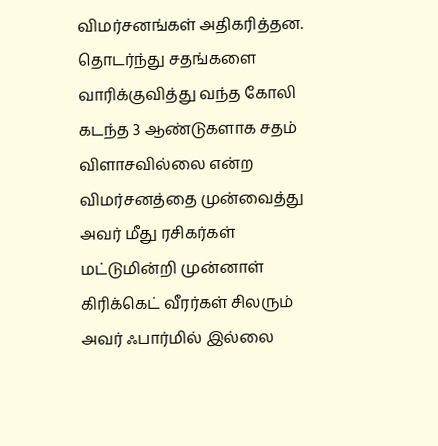விமர்சனங்கள் அதிகரித்தன. தொடர்ந்து சதங்களை வாரிக்குவித்து வந்த கோலி கடந்த 3 ஆண்டுகளாக சதம் விளாசவில்லை என்ற விமர்சனத்தை முன்வைத்து அவர் மீது ரசிகர்கள் மட்டுமின்றி முன்னாள் கிரிக்கெட் வீரர்கள் சிலரும் அவர் ஃபார்மில் இல்லை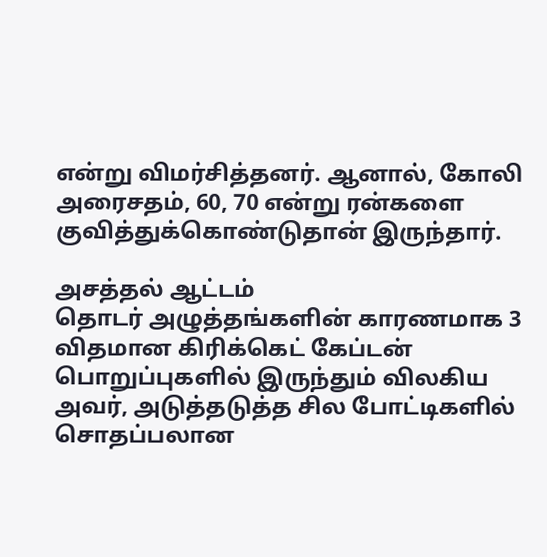என்று விமர்சித்தனர். ஆனால், கோலி அரைசதம், 60, 70 என்று ரன்களை குவித்துக்கொண்டுதான் இருந்தார்.

அசத்தல் ஆட்டம்
தொடர் அழுத்தங்களின் காரணமாக 3 விதமான கிரிக்கெட் கேப்டன் பொறுப்புகளில் இருந்தும் விலகிய அவர், அடுத்தடுத்த சில போட்டிகளில் சொதப்பலான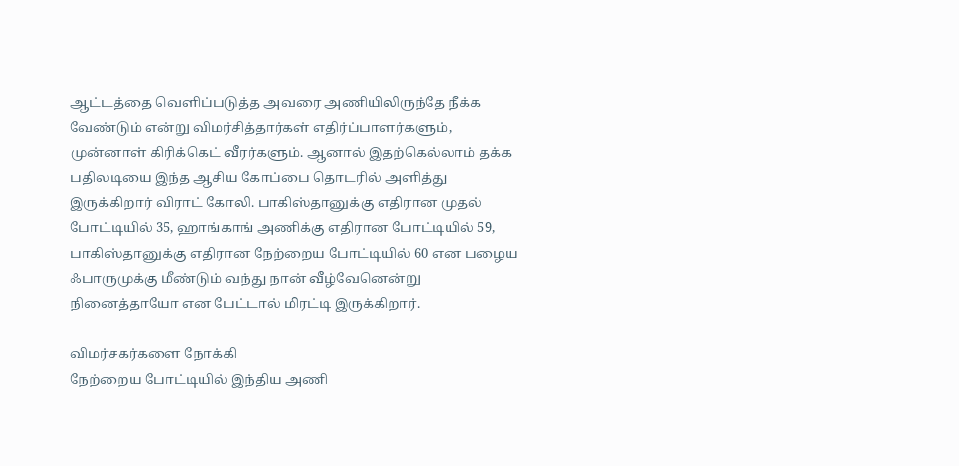ஆட்டத்தை வெளிப்படுத்த அவரை அணியிலிருந்தே நீக்க வேண்டும் என்று விமர்சித்தார்கள் எதிர்ப்பாளர்களும், முன்னாள் கிரிக்கெட் வீரர்களும். ஆனால் இதற்கெல்லாம் தக்க பதிலடியை இந்த ஆசிய கோப்பை தொடரில் அளித்து இருக்கிறார் விராட் கோலி. பாகிஸ்தானுக்கு எதிரான முதல் போட்டியில் 35, ஹாங்காங் அணிக்கு எதிரான போட்டியில் 59, பாகிஸ்தானுக்கு எதிரான நேற்றைய போட்டியில் 60 என பழைய ஃபாருமுக்கு மீண்டும் வந்து நான் வீழ்வேனென்று நினைத்தாயோ என பேட்டால் மிரட்டி இருக்கிறார்.

விமர்சகர்களை நோக்கி
நேற்றைய போட்டியில் இந்திய அணி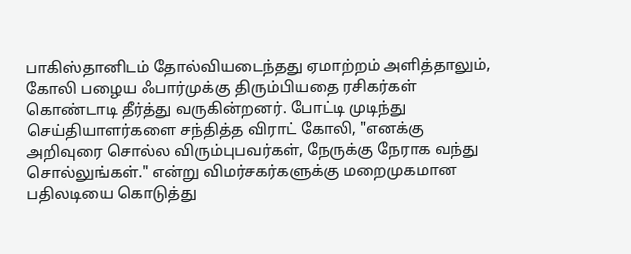பாகிஸ்தானிடம் தோல்வியடைந்தது ஏமாற்றம் அளித்தாலும், கோலி பழைய ஃபார்முக்கு திரும்பியதை ரசிகர்கள் கொண்டாடி தீர்த்து வருகின்றனர். போட்டி முடிந்து செய்தியாளர்களை சந்தித்த விராட் கோலி, "எனக்கு அறிவுரை சொல்ல விரும்புபவர்கள், நேருக்கு நேராக வந்து சொல்லுங்கள்." என்று விமர்சகர்களுக்கு மறைமுகமான பதிலடியை கொடுத்து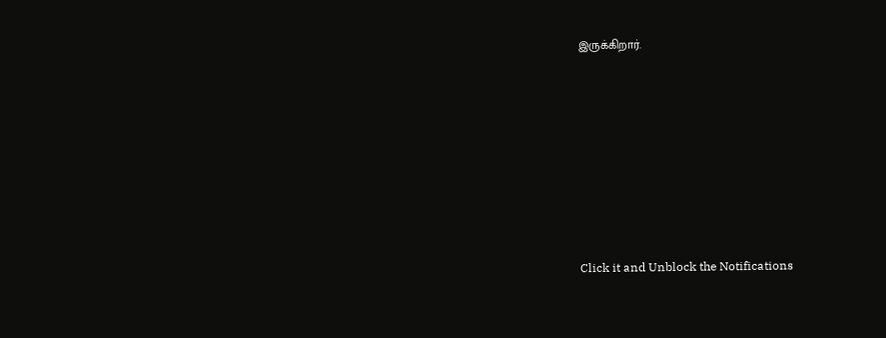இருக்கிறார்.












Click it and Unblock the Notifications